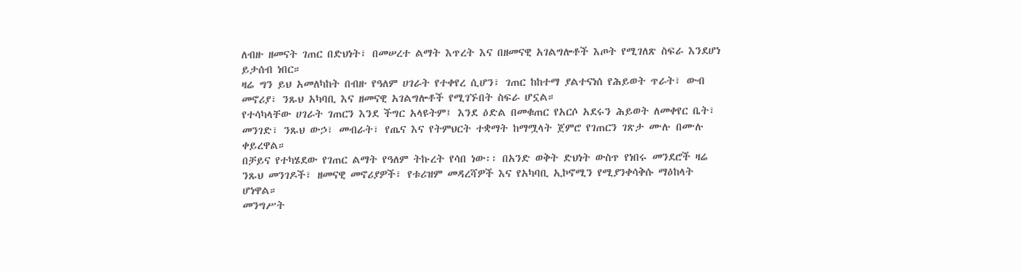ለብዙ ዘመናት ገጠር በድህነት፣ በመሠረተ ልማት እጥረት እና በዘመናዊ አገልግሎቶች እጦት የሚገለጽ ስፍራ እንደሆነ ይታሰብ ነበር።
ዛሬ ግን ይህ አመለካከት በብዙ የዓለም ሀገራት የተቀየረ ሲሆን፣ ገጠር ከከተማ ያልተናነሰ የሕይወት ጥራት፣ ውብ መኖሪያ፣ ንጹህ አካባቢ እና ዘመናዊ አገልግሎቶች የሚገኙበት ስፍራ ሆኗል።
የተሳካላቸው ሀገራት ገጠርን እንደ ችግር አላዩትም፤ እንደ ዕድል በመቁጠር የአርሶ አደሩን ሕይወት ለመቀየር ቤት፣ መንገድ፣ ንጹህ ውኃ፣ መብራት፣ የጤና እና የትምህርት ተቋማት ከማሟላት ጀምሮ የገጠርን ገጽታ ሙሉ በሙሉ ቀይረዋል።
በቻይና የተካሄደው የገጠር ልማት የዓለም ትኩረት የሳበ ነው፡፡ በአንድ ወቅት ድህነት ውስጥ የነበሩ መንደሮች ዛሬ ንጹህ መንገዶች፣ ዘመናዊ መኖሪያዎች፣ የቱሪዝም መዳረሻዎች እና የአካባቢ ኢኮኖሚን የሚያንቀሳቅሱ ማዕከላት ሆነዋል።
መንግሥት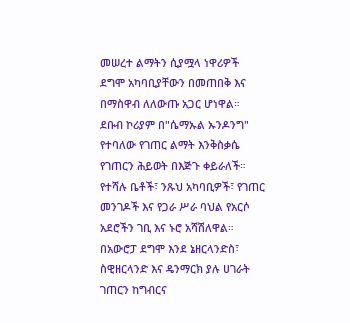መሠረተ ልማትን ሲያሟላ ነዋሪዎች ደግሞ አካባቢያቸውን በመጠበቅ እና በማስዋብ ለለውጡ አጋር ሆነዋል።
ደቡብ ኮሪያም በ"ሴማኡል ኡንዶንግ" የተባለው የገጠር ልማት እንቅስቃሴ የገጠርን ሕይወት በእጅጉ ቀይራለች።
የተሻሉ ቤቶች፣ ንጹህ አካባቢዎች፣ የገጠር መንገዶች እና የጋራ ሥራ ባህል የአርሶ አደሮችን ገቢ እና ኑሮ አሻሽለዋል።
በአውሮፓ ደግሞ እንደ ኔዘርላንድስ፣ ስዊዘርላንድ እና ዴንማርክ ያሉ ሀገራት ገጠርን ከግብርና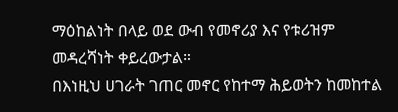ማዕከልነት በላይ ወደ ውብ የመኖሪያ እና የቱሪዝም መዳረሻነት ቀይረውታል።
በእነዚህ ሀገራት ገጠር መኖር የከተማ ሕይወትን ከመከተል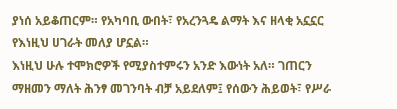ያነሰ አይቆጠርም። የአካባቢ ውበት፣ የአረንጓዴ ልማት እና ዘላቂ አኗኗር የእነዚህ ሀገራት መለያ ሆኗል።
እነዚህ ሁሉ ተሞክሮዎች የሚያስተምሩን አንድ እውነት አለ። ገጠርን ማዘመን ማለት ሕንፃ መገንባት ብቻ አይደለም፤ የሰውን ሕይወት፣ የሥራ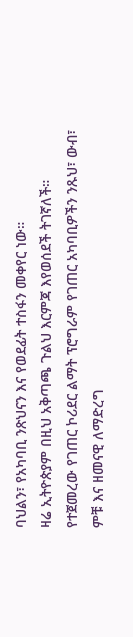ባህልን፣ የአካባቢ ንጽህናን እና የወደፊት ተስፋን መቀየር ነው።
ዛሬ ኢትዮጵያም በዚህ አቅጣጫ ጉልህ እርምጃ እየወሰደች ትገኛለች። የተጀመረው የገጠር ኮሪደር ልማት ፕሮግራም የገጠር አካባቢዎችን ንጹህ፣ ውብ፣ ምቹ እና ዘመናዊ ለማድረግ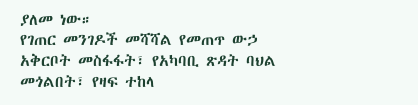ያለመ ነው።
የገጠር መንገዶች መሻሻል የመጠጥ ውኃ አቅርቦት መስፋፋት፣ የአካባቢ ጽዳት ባህል መጎልበት፣ የዛፍ ተከላ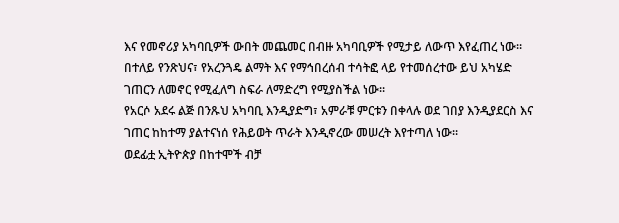እና የመኖሪያ አካባቢዎች ውበት መጨመር በብዙ አካባቢዎች የሚታይ ለውጥ እየፈጠረ ነው።
በተለይ የንጽህና፣ የአረንጓዴ ልማት እና የማኅበረሰብ ተሳትፎ ላይ የተመሰረተው ይህ አካሄድ ገጠርን ለመኖር የሚፈለግ ስፍራ ለማድረግ የሚያስችል ነው።
የአርሶ አደሩ ልጅ በንጹህ አካባቢ እንዲያድግ፣ አምራቹ ምርቱን በቀላሉ ወደ ገበያ እንዲያደርስ እና ገጠር ከከተማ ያልተናነሰ የሕይወት ጥራት እንዲኖረው መሠረት እየተጣለ ነው።
ወደፊቷ ኢትዮጵያ በከተሞች ብቻ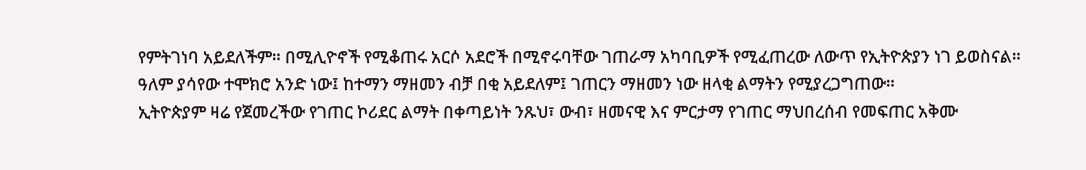የምትገነባ አይደለችም። በሚሊዮኖች የሚቆጠሩ አርሶ አደሮች በሚኖሩባቸው ገጠራማ አካባቢዎች የሚፈጠረው ለውጥ የኢትዮጵያን ነገ ይወስናል።
ዓለም ያሳየው ተሞክሮ አንድ ነው፤ ከተማን ማዘመን ብቻ በቂ አይደለም፤ ገጠርን ማዘመን ነው ዘላቂ ልማትን የሚያረጋግጠው።
ኢትዮጵያም ዛሬ የጀመረችው የገጠር ኮሪደር ልማት በቀጣይነት ንጹህ፣ ውብ፣ ዘመናዊ እና ምርታማ የገጠር ማህበረሰብ የመፍጠር አቅሙ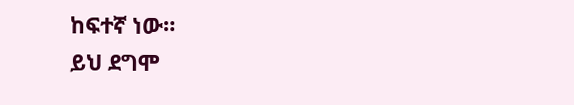ከፍተኛ ነው።
ይህ ደግሞ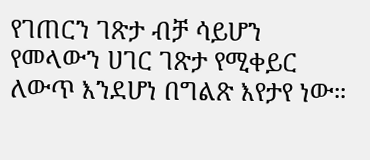የገጠርን ገጽታ ብቻ ሳይሆን የመላውን ሀገር ገጽታ የሚቀይር ለውጥ እንደሆነ በግልጽ እየታየ ነው።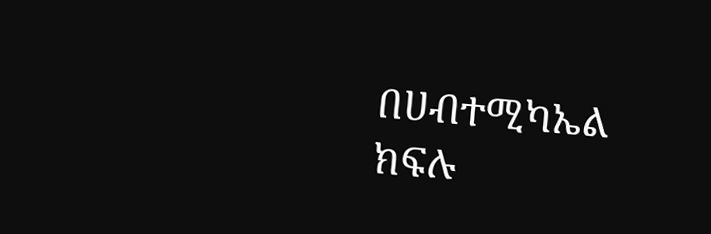በሀብተሚካኤል ክፍሉ